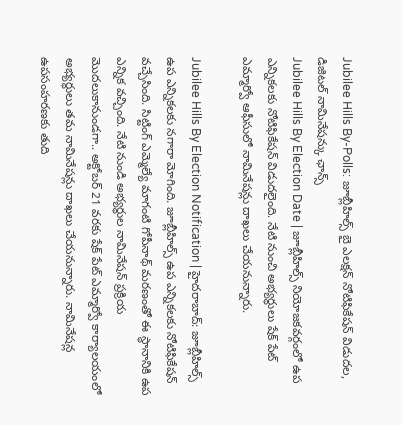Jubilee Hills By-Polls: జూబ్లీహిల్స్ బై ఎలక్షన్ నోటిఫికేషన్ విడుదల, డిజిటల్ నామినేషన్కు ఛాన్స్
Jubilee Hills By Election Date | జూబ్లీహిల్స్ నియోజకవర్గంలో ఉప ఎన్నికలకు నోటిఫికేషన్ విడుదలైంది. నేటి నుంచి అభ్యర్థులు షేక్ పేట్ ఎమ్మార్వో ఆఫీసులో నామినేషన్లు దాఖలు చేయనున్నారు.

Jubilee Hills By Election Notification | హైదరాబాద్: జూబ్లీహిల్స్ ఉప ఎన్నికలకు నగారా మోగింది. జూబ్లీహిల్స్ ఉప ఎన్నికలకు నోటిఫికేషన్ వచ్చేసింది. సిట్టింగ్ ఎమ్మెల్యే మాగంటి గోపీనాథ్ మరణంతో ఈ స్థానానికి ఉప ఎన్నిక వచ్చింది. నేటి నుండి అభ్యర్థుల నామినేషన్ ప్రక్రియ మొదలుకానుండగా.. అక్టోబర్ 21 వరకు షేక్ పేట్ ఎమ్మార్వో కార్యాలయంలో అభ్యర్థులు తమ నామినేషన్లు దాఖలు చేయనున్నారు. నామినేషన్ల ఉపసంహరణకు తుది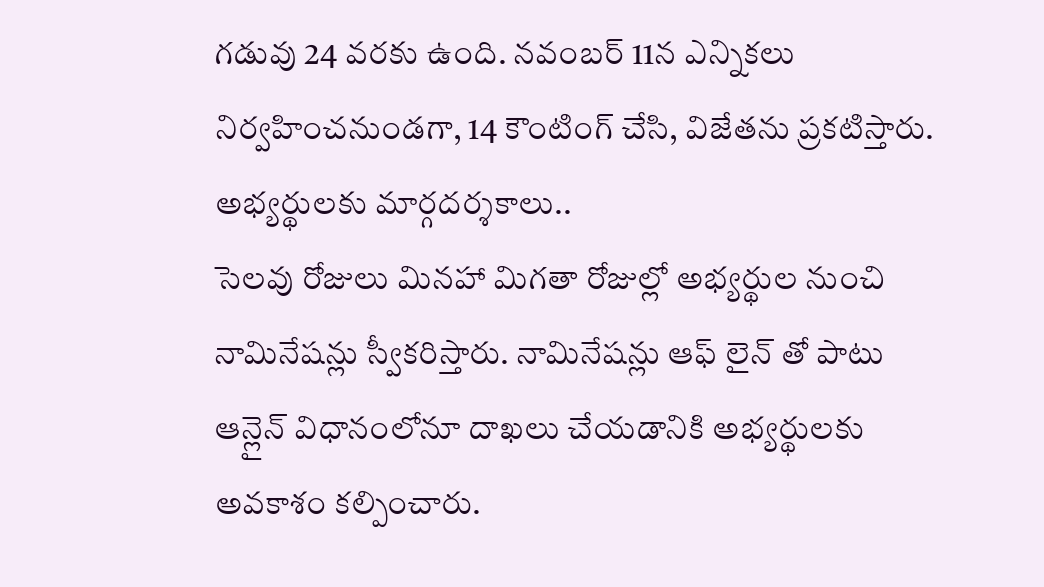గడువు 24 వరకు ఉంది. నవంబర్ 11న ఎన్నికలు నిర్వహించనుండగా, 14 కౌంటింగ్ చేసి, విజేతను ప్రకటిస్తారు.
అభ్యర్థులకు మార్గదర్శకాలు..
సెలవు రోజులు మినహా మిగతా రోజుల్లో అభ్యర్థుల నుంచి నామినేషన్లు స్వీకరిస్తారు. నామినేషన్లు ఆఫ్ లైన్ తో పాటు ఆన్లైన్ విధానంలోనూ దాఖలు చేయడానికి అభ్యర్థులకు అవకాశం కల్పించారు.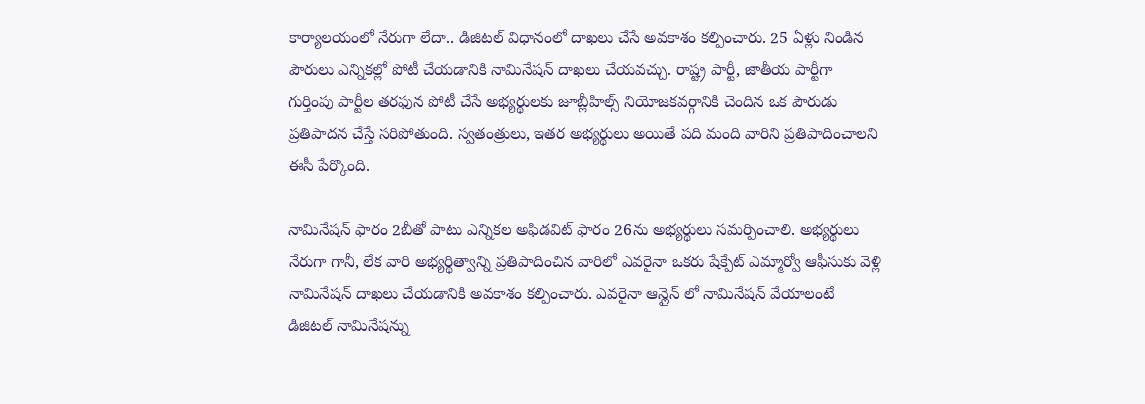కార్యాలయంలో నేరుగా లేదా.. డిజిటల్ విధానంలో దాఖలు చేసే అవకాశం కల్పించారు. 25 ఏళ్లు నిండిన పౌరులు ఎన్నికల్లో పోటీ చేయడానికి నామినేషన్ దాఖలు చేయవచ్చు. రాష్ట్ర పార్టీ, జాతీయ పార్టీగా గుర్తింపు పార్టీల తరఫున పోటీ చేసే అభ్యర్థులకు జూబ్లీహిల్స్ నియోజకవర్గానికి చెందిన ఒక పౌరుడు ప్రతిపాదన చేస్తే సరిపోతుంది. స్వతంత్రులు, ఇతర అభ్యర్థులు అయితే పది మంది వారిని ప్రతిపాదించాలని ఈసీ పేర్కొంది.

నామినేషన్ ఫారం 2బీతో పాటు ఎన్నికల అఫిడవిట్ ఫారం 26ను అభ్యర్థులు సమర్పించాలి. అభ్యర్థులు నేరుగా గానీ, లేక వారి అభ్యర్థిత్వాన్ని ప్రతిపాదించిన వారిలో ఎవరైనా ఒకరు షేక్పేట్ ఎమ్మార్వో ఆఫీసుకు వెళ్లి నామినేషన్ దాఖలు చేయడానికి అవకాశం కల్పించారు. ఎవరైనా ఆన్లైన్ లో నామినేషన్ వేయాలంటే డిజిటల్ నామినేషన్ను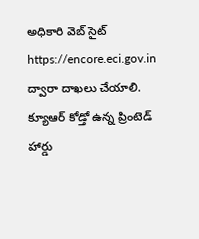అధికారి వెబ్ సైట్ https://encore.eci.gov.in ద్వారా దాఖలు చేయాలి. క్యూఆర్ కోడ్తో ఉన్న ప్రింటెడ్ హార్డు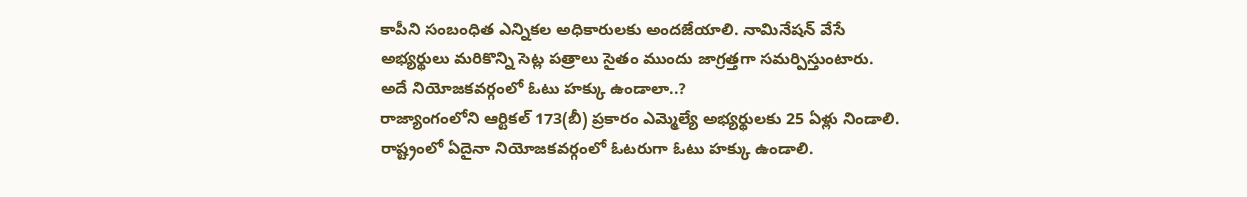కాపీని సంబంధిత ఎన్నికల అధికారులకు అందజేయాలి. నామినేషన్ వేసే అభ్యర్థులు మరికొన్ని సెట్ల పత్రాలు సైతం ముందు జాగ్రత్తగా సమర్పిస్తుంటారు.
అదే నియోజకవర్గంలో ఓటు హక్కు ఉండాలా..?
రాజ్యాంగంలోని ఆర్టికల్ 173(బీ) ప్రకారం ఎమ్మెల్యే అభ్యర్థులకు 25 ఏళ్లు నిండాలి. రాష్ట్రంలో ఏదైనా నియోజకవర్గంలో ఓటరుగా ఓటు హక్కు ఉండాలి.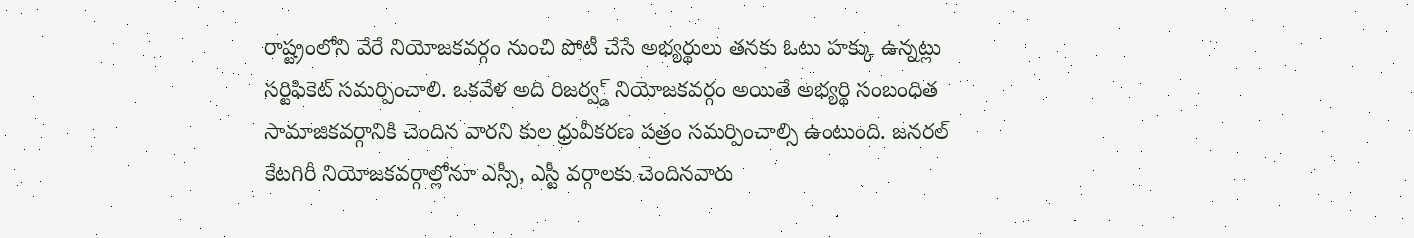రాష్ట్రంలోని వేరే నియోజకవర్గం నుంచి పోటీ చేసే అభ్యర్థులు తనకు ఓటు హక్కు ఉన్నట్లు సర్టిఫికెట్ సమర్పించాలి. ఒకవేళ అది రిజర్వ్డ్ నియోజకవర్గం అయితే అభ్యర్థి సంబంధిత సామాజికవర్గానికి చెందిన వారని కుల ధ్రువీకరణ పత్రం సమర్పించాల్సి ఉంటుంది. జనరల్ కేటగిరీ నియోజకవర్గాల్లోనూ ఎస్సీ, ఎస్టీ వర్గాలకు చెందినవారు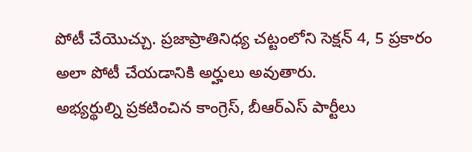పోటీ చేయొచ్చు. ప్రజాప్రాతినిధ్య చట్టంలోని సెక్షన్ 4, 5 ప్రకారం అలా పోటీ చేయడానికి అర్హులు అవుతారు.
అభ్యర్థుల్ని ప్రకటించిన కాంగ్రెస్, బీఆర్ఎస్ పార్టీలు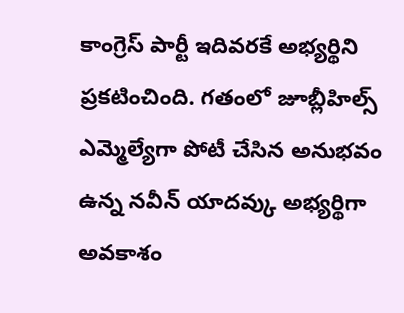కాంగ్రెస్ పార్టీ ఇదివరకే అభ్యర్థిని ప్రకటించింది. గతంలో జూబ్లీహిల్స్ ఎమ్మెల్యేగా పోటీ చేసిన అనుభవం ఉన్న నవీన్ యాదవ్కు అభ్యర్థిగా అవకాశం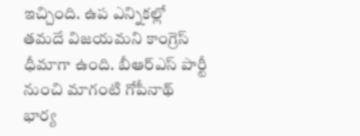ఇచ్చింది. ఉప ఎన్నికల్లో తమదే విజయమని కాంగ్రెస్ ధీమాగా ఉంది. బీఆర్ఎస్ పార్టీ నుంచి మాగంటి గోపీనాథ్ భార్య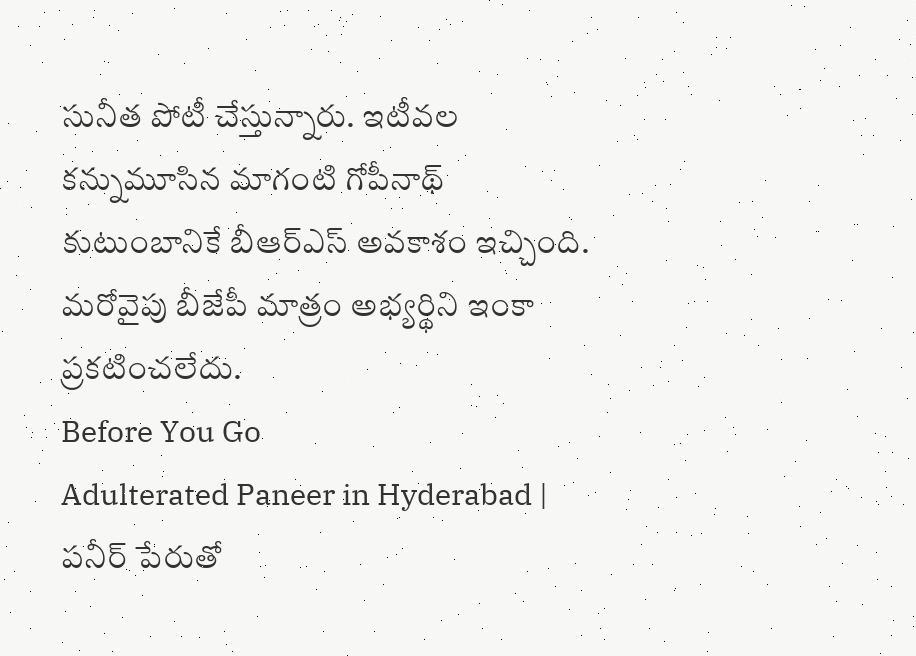సునీత పోటీ చేస్తున్నారు. ఇటీవల కన్నుమూసిన మాగంటి గోపీనాథ్ కుటుంబానికే బీఆర్ఎస్ అవకాశం ఇచ్చింది. మరోవైపు బీజేపీ మాత్రం అభ్యర్థిని ఇంకా ప్రకటించలేదు.
Before You Go
Adulterated Paneer in Hyderabad | పనీర్ పేరుతో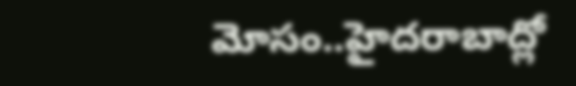మోసం..హైదరాబాద్లో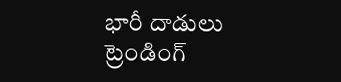భారీ దాడులు
ట్రెండింగ్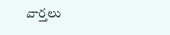వార్తలు